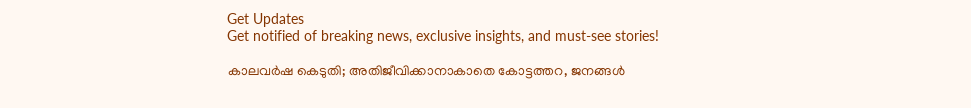Get Updates
Get notified of breaking news, exclusive insights, and must-see stories!

കാലവർഷ കെടുതി; അതിജീവിക്കാനാകാതെ കോട്ടത്തറ, ജനങ്ങൾ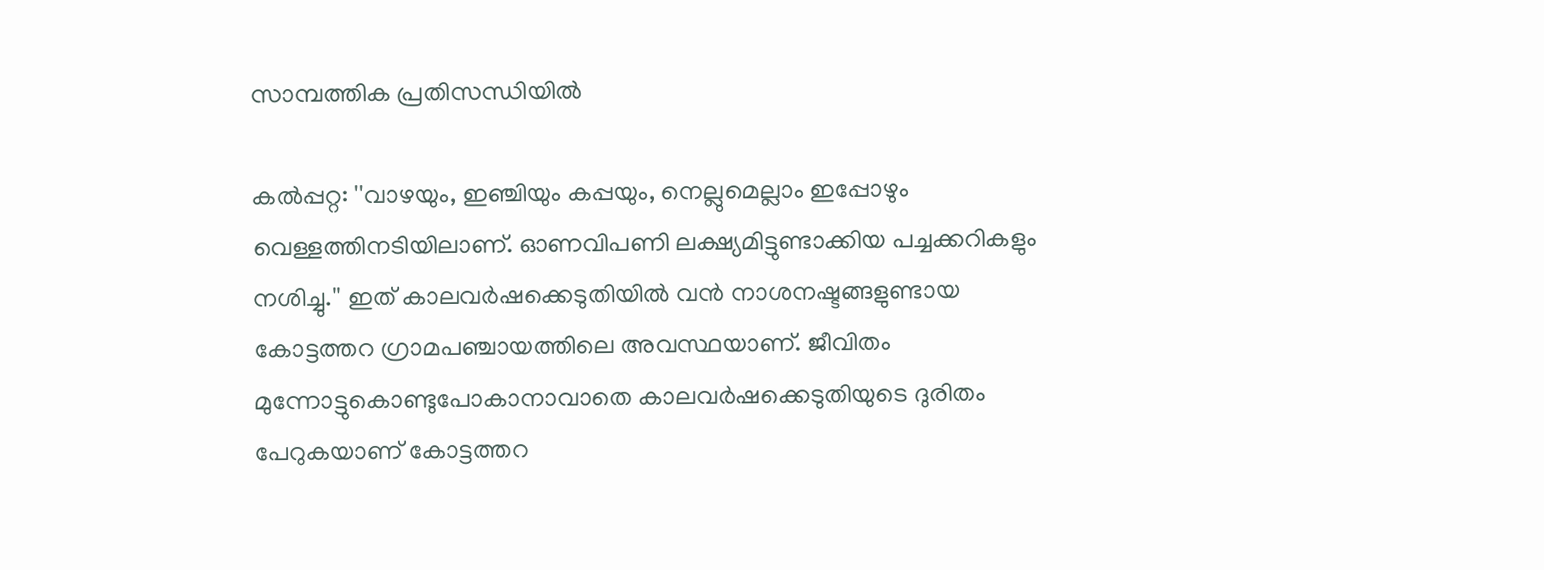സാമ്പത്തിക പ്രതിസന്ധിയിൽ

കല്‍പ്പറ്റ: ''വാഴയും, ഇഞ്ചിയും കപ്പയും, നെല്ലുമെല്ലാം ഇപ്പോഴും വെള്ളത്തിനടിയിലാണ്. ഓണവിപണി ലക്ഷ്യമിട്ടുണ്ടാക്കിയ പച്ചക്കറികളും നശിച്ചു.'' ഇത് കാലവര്‍ഷക്കെടുതിയില്‍ വന്‍ നാശനഷ്ടങ്ങളുണ്ടായ കോട്ടത്തറ ഗ്രാമപഞ്ചായത്തിലെ അവസ്ഥയാണ്. ജീവിതം മുന്നോട്ടുകൊണ്ടുപോകാനാവാതെ കാലവര്‍ഷക്കെടുതിയുടെ ദുരിതം പേറുകയാണ് കോട്ടത്തറ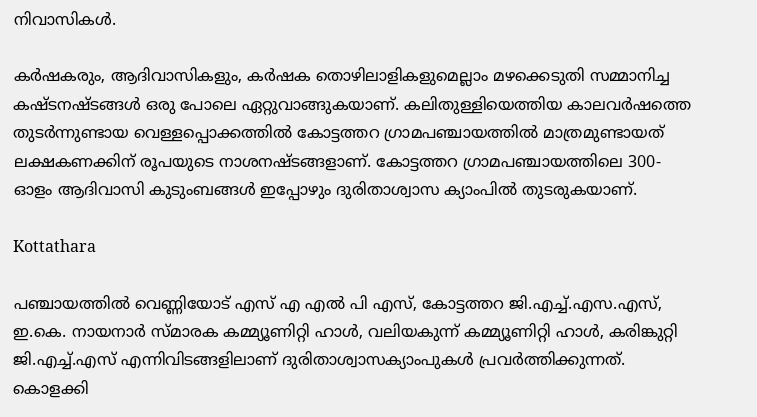നിവാസികള്‍.

കര്‍ഷകരും, ആദിവാസികളും, കര്‍ഷക തൊഴിലാളികളുമെല്ലാം മഴക്കെടുതി സമ്മാനിച്ച കഷ്ടനഷ്ടങ്ങള്‍ ഒരു പോലെ ഏറ്റുവാങ്ങുകയാണ്. കലിതുള്ളിയെത്തിയ കാലവര്‍ഷത്തെ തുടര്‍ന്നുണ്ടായ വെള്ളപ്പൊക്കത്തില്‍ കോട്ടത്തറ ഗ്രാമപഞ്ചായത്തില്‍ മാത്രമുണ്ടായത് ലക്ഷകണക്കിന് രൂപയുടെ നാശനഷ്ടങ്ങളാണ്. കോട്ടത്തറ ഗ്രാമപഞ്ചായത്തിലെ 300-ഓളം ആദിവാസി കുടുംബങ്ങള്‍ ഇപ്പോഴും ദുരിതാശ്വാസ ക്യാംപില്‍ തുടരുകയാണ്.

Kottathara

പഞ്ചായത്തില്‍ വെണ്ണിയോട് എസ് എ എല്‍ പി എസ്, കോട്ടത്തറ ജി.എച്ച്.എസ.എസ്, ഇ.കെ. നായനാര്‍ സ്മാരക കമ്മ്യൂണിറ്റി ഹാള്‍, വലിയകുന്ന് കമ്മ്യൂണിറ്റി ഹാള്‍, കരിങ്കുറ്റി ജി.എച്ച്.എസ് എന്നിവിടങ്ങളിലാണ് ദുരിതാശ്വാസക്യാംപുകള്‍ പ്രവര്‍ത്തിക്കുന്നത്. കൊളക്കി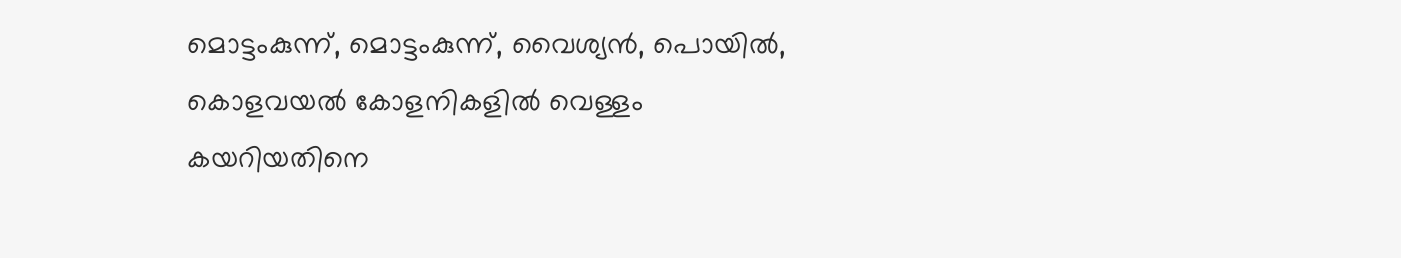മൊട്ടംകുന്ന്, മൊട്ടംകുന്ന്, വൈശ്യന്‍, പൊയില്‍, കൊളവയല്‍ കോളനികളില്‍ വെള്ളം കയറിയതിനെ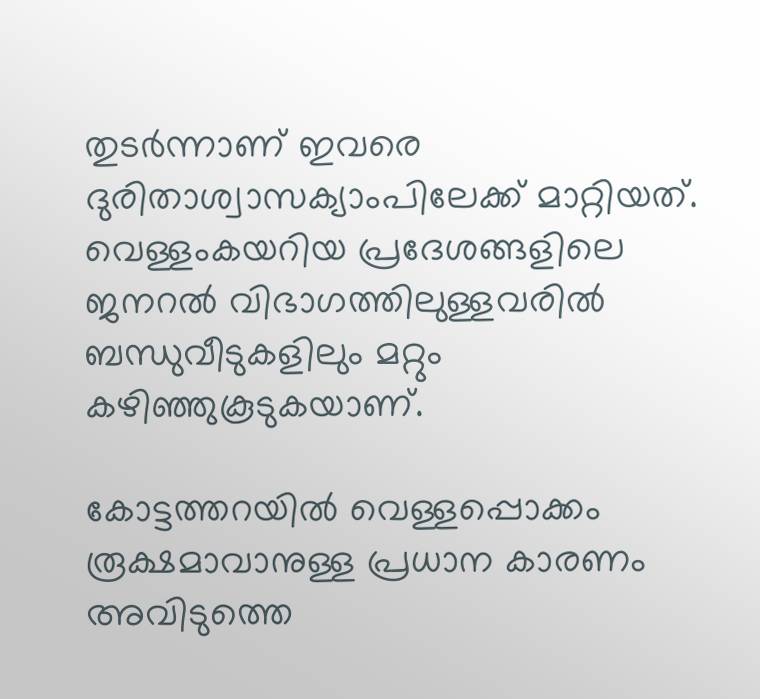തുടര്‍ന്നാണ് ഇവരെ ദുരിതാശ്വാസക്യാംപിലേക്ക് മാറ്റിയത്. വെള്ളംകയറിയ പ്രദേശങ്ങളിലെ ജനറല്‍ വിഭാഗത്തിലുള്ളവരില്‍ ബന്ധുവീടുകളിലും മറ്റും കഴിഞ്ഞുകൂടുകയാണ്.

കോട്ടത്തറയില്‍ വെള്ളപ്പൊക്കം രൂക്ഷമാവാനുള്ള പ്രധാന കാരണം അവിടുത്തെ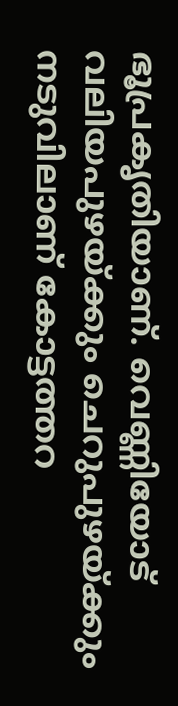ഭൂപ്രകൃതിയാണ്. വെണ്ണിയോട് വലിയപുഴയ്ക്കും ചെറുപുഴയ്ക്കും നടുവിലാണ് കോട്ടത്തറ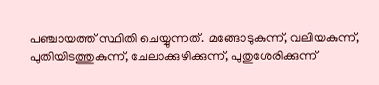പഞ്ചായത്ത് സ്ഥിതി ചെയ്യുന്നത്. മങ്ങോടുകുന്ന്, വലിയകുന്ന്, പുതിയിടത്തുകുന്ന്, ചേലാക്കുഴിക്കുന്ന്, പുതുശേരിക്കുന്ന്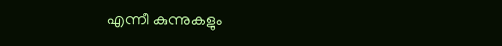എന്നീ കുന്നുകളും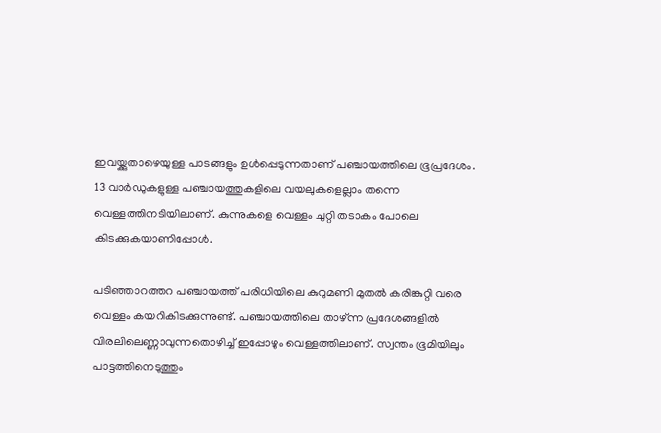ഇവയ്ക്കുതാഴെയുള്ള പാടങ്ങളും ഉള്‍പ്പെടുന്നതാണ് പഞ്ചായത്തിലെ ഭൂപ്രദേശം. 13 വാര്‍ഡുകളുള്ള പഞ്ചായത്തുകളിലെ വയലുകളെല്ലാം തന്നെ വെള്ളത്തിനടിയിലാണ്. കുന്നുകളെ വെള്ളം ചുറ്റി തടാകം പോലെ കിടക്കുകയാണിപ്പോള്‍.

പടിഞ്ഞാറത്തറ പഞ്ചായത്ത് പരിധിയിലെ കുറുമണി മുതല്‍ കരിങ്കുറ്റി വരെ വെള്ളം കയറികിടക്കുന്നുണ്ട്. പഞ്ചായത്തിലെ താഴ്ന്ന പ്രദേശങ്ങളില്‍ വിരലിലെണ്ണാവുന്നതൊഴിച്ച് ഇപ്പോഴും വെള്ളത്തിലാണ്. സ്വന്തം ഭൂമിയിലും പാട്ടത്തിനെടുത്തും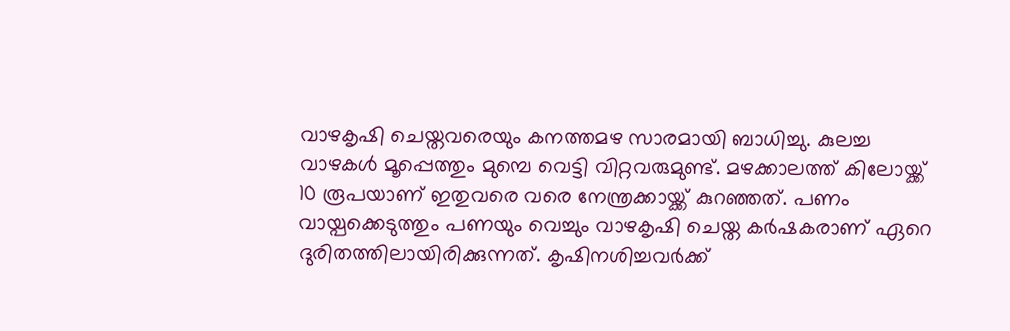വാഴകൃഷി ചെയ്തവരെയും കനത്തമഴ സാരമായി ബാധിച്ചു. കുലച്ച വാഴകള്‍ മൂപ്പെത്തും മുമ്പെ വെട്ടി വിറ്റവരുമുണ്ട്. മഴക്കാലത്ത് കിലോയ്ക്ക് 10 രൂപയാണ് ഇതുവരെ വരെ നേന്ത്രക്കായ്ക്ക് കുറഞ്ഞത്. പണം വായ്പക്കെടുത്തും പണയും വെച്ചും വാഴകൃഷി ചെയ്ത കര്‍ഷകരാണ് ഏറെ ദുരിതത്തിലായിരിക്കുന്നത്. കൃഷിനശിച്ചവര്‍ക്ക്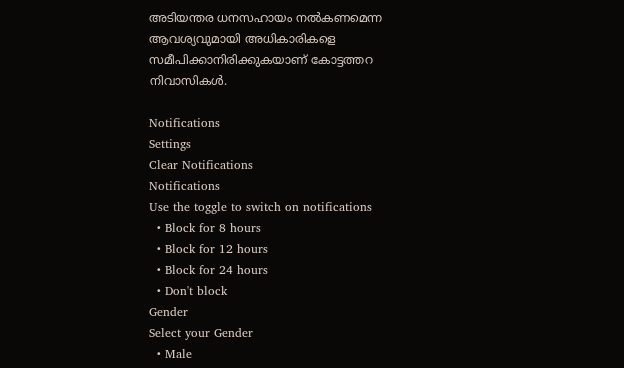അടിയന്തര ധനസഹായം നല്‍കണമെന്ന ആവശ്യവുമായി അധികാരികളെ സമീപിക്കാനിരിക്കുകയാണ് കോട്ടത്തറ നിവാസികള്‍.

Notifications
Settings
Clear Notifications
Notifications
Use the toggle to switch on notifications
  • Block for 8 hours
  • Block for 12 hours
  • Block for 24 hours
  • Don't block
Gender
Select your Gender
  • Male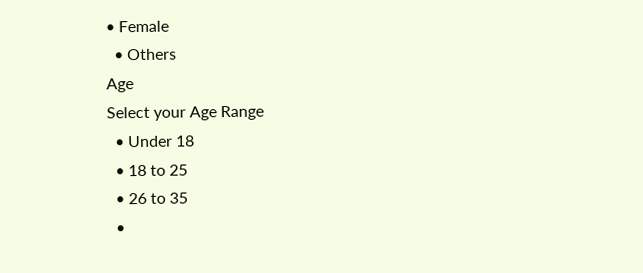• Female
  • Others
Age
Select your Age Range
  • Under 18
  • 18 to 25
  • 26 to 35
  •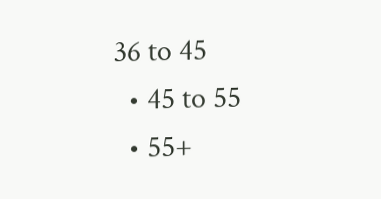36 to 45
  • 45 to 55
  • 55+